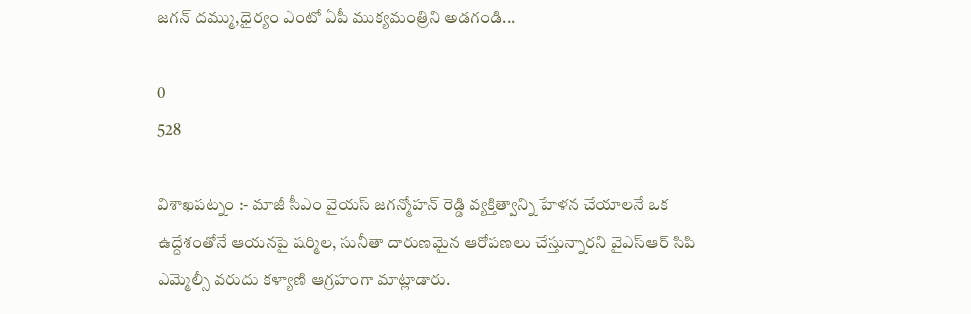జగన్ దమ్ము,ధైర్యం ఎంటో ఏపీ ముక్యమంత్రిని అడగండి...

0
528

విశాఖపట్నం :- మాజీ సీఎం వైయస్ జగన్మోహన్ రెడ్డి వ్యక్తిత్వాన్ని హేళన చేయాలనే ఒక ఉద్దేశంతోనే ఆయనపై షర్మిల, సునీతా దారుణమైన ఆరోపణలు చేస్తున్నారని వైఎస్ఆర్ సిపి ఎమ్మెల్సీ వరుదు కళ్యాణి ఆగ్రహంగా మాట్లాడారు.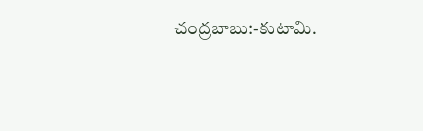చంద్రబాబు:-కుటామి.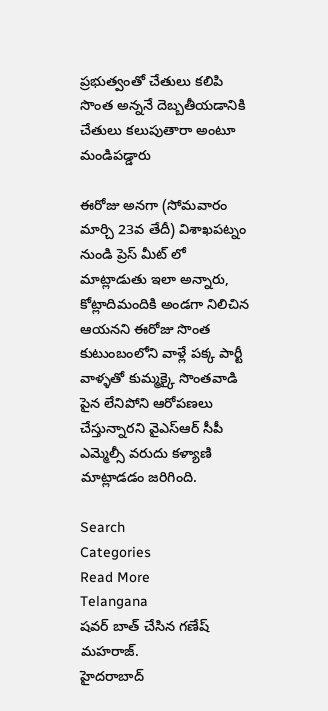ప్రభుత్వంతో చేతులు కలిపి సొంత అన్ననే దెబ్బతీయడానికి చేతులు కలుపుతారా అంటూ మండిపడ్డారు

ఈరోజు అనగా (సోమవారం మార్చి 23వ తేదీ) విశాఖపట్నం నుండి ప్రెస్ మీట్ లో మాట్లాడుతు ఇలా అన్నారు, కోట్లాదిమందికి అండగా నిలిచిన ఆయనని ఈరోజు సొంత కుటుంబంలోని వాళ్లే పక్క పార్టీ వాళ్ళతో కుమ్మక్కై సొంతవాడి పైన లేనిపోని ఆరోపణలు చేస్తున్నారని వైఎస్ఆర్ సీపీ ఎమ్మెల్సీ వరుదు కళ్యాణి మాట్లాడడం జరిగింది.

Search
Categories
Read More
Telangana
షవర్ బాత్ చేసిన గణేష్ మహరాజ్.
హైదరాబాద్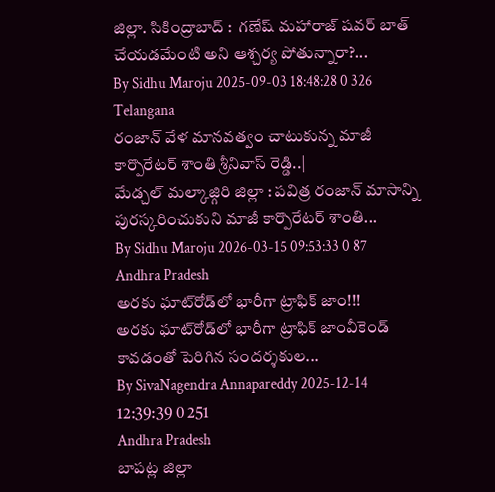జిల్లా. సికింద్రాబాద్ :  గణేష్ మహారాజ్ షవర్ బాత్ చేయడమేంటి అని ఆశ్చర్య పోతున్నారా?...
By Sidhu Maroju 2025-09-03 18:48:28 0 326
Telangana
రంజాన్ వేళ మానవత్వం చాటుకున్న మాజీ కార్పొరేటర్ శాంతి శ్రీనివాస్ రెడ్డి..|
మేడ్చల్ మల్కాజ్గిరి జిల్లా : పవిత్ర రంజాన్ మాసాన్ని పురస్కరించుకుని మాజీ కార్పొరేటర్ శాంతి...
By Sidhu Maroju 2026-03-15 09:53:33 0 87
Andhra Pradesh
అరకు ఘాట్‌రోడ్‌లో భారీగా ట్రాఫిక్‌ జాం!!!
అరకు ఘాట్‌రోడ్‌లో భారీగా ట్రాఫిక్‌ జాంవీకెండ్ కావడంతో పెరిగిన సందర్శకుల...
By SivaNagendra Annapareddy 2025-12-14 12:39:39 0 251
Andhra Pradesh
బాపట్ల జిల్లా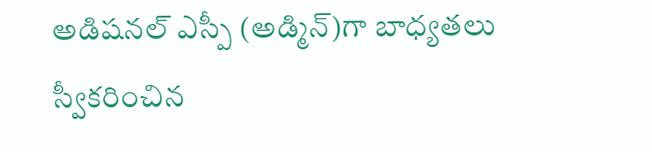అడిషనల్ ఎస్పీ (అడ్మిన్)గా బాధ్యతలు స్వీకరించిన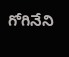గోగినేని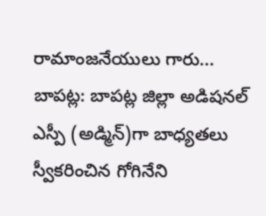రామాంజనేయులు గారు...
బాపట్ల: బాపట్ల జిల్లా అడిషనల్ ఎస్పీ (అడ్మిన్)గా బాధ్యతలు స్వీకరించిన గోగినేని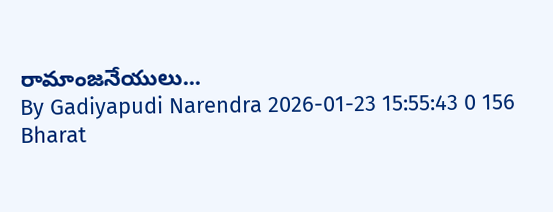రామాంజనేయులు...
By Gadiyapudi Narendra 2026-01-23 15:55:43 0 156
Bharat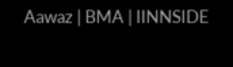Aawaz | BMA | IINNSIDE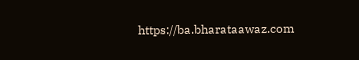https://ba.bharataawaz.com